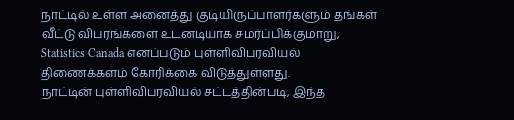நாட்டில் உள்ள அனைத்து குடியிருப்பாளர்களும் தங்கள் வீட்டு விபரங்களை உடனடியாக சமர்ப்பிக்குமாறு, Statistics Canada எனப்படும் புள்ளிவிபரவியல் திணைக்களம் கோரிக்கை விடுத்துள்ளது.
நாட்டின் புள்ளிவிபரவியல் சட்டத்தின்படி, இந்த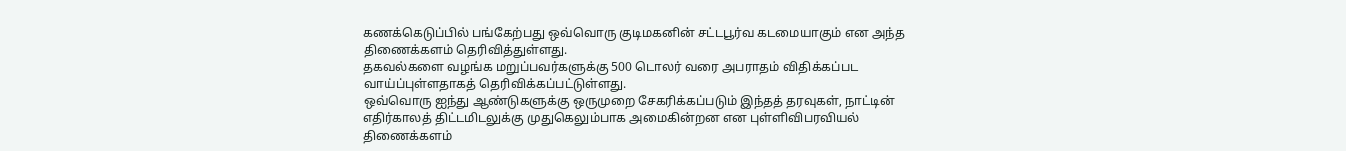கணக்கெடுப்பில் பங்கேற்பது ஒவ்வொரு குடிமகனின் சட்டபூர்வ கடமையாகும் என அந்த திணைக்களம் தெரிவித்துள்ளது.
தகவல்களை வழங்க மறுப்பவர்களுக்கு 500 டொலர் வரை அபராதம் விதிக்கப்பட வாய்ப்புள்ளதாகத் தெரிவிக்கப்பட்டுள்ளது.
ஒவ்வொரு ஐந்து ஆண்டுகளுக்கு ஒருமுறை சேகரிக்கப்படும் இந்தத் தரவுகள், நாட்டின் எதிர்காலத் திட்டமிடலுக்கு முதுகெலும்பாக அமைகின்றன என புள்ளிவிபரவியல் திணைக்களம்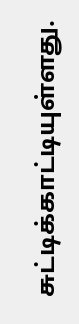சுட்டிக்காட்டியுள்ளது.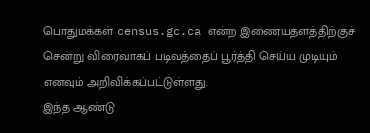பொதுமக்கள் census.gc.ca என்ற இணையதளத்திற்குச் சென்று விரைவாகப் படிவத்தைப் பூர்த்தி செய்ய முடியும் எனவும் அறிவிக்கப்பட்டுள்ளது.
இந்த ஆண்டு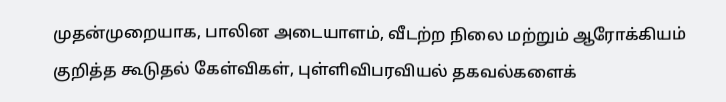முதன்முறையாக, பாலின அடையாளம், வீடற்ற நிலை மற்றும் ஆரோக்கியம் குறித்த கூடுதல் கேள்விகள், புள்ளிவிபரவியல் தகவல்களைக்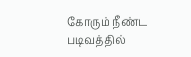கோரும் நீண்ட படிவத்தில்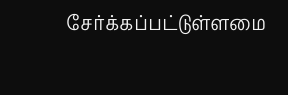சேர்க்கப்பட்டுள்ளமை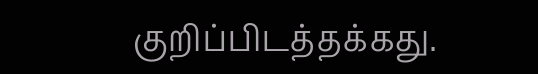குறிப்பிடத்தக்கது.